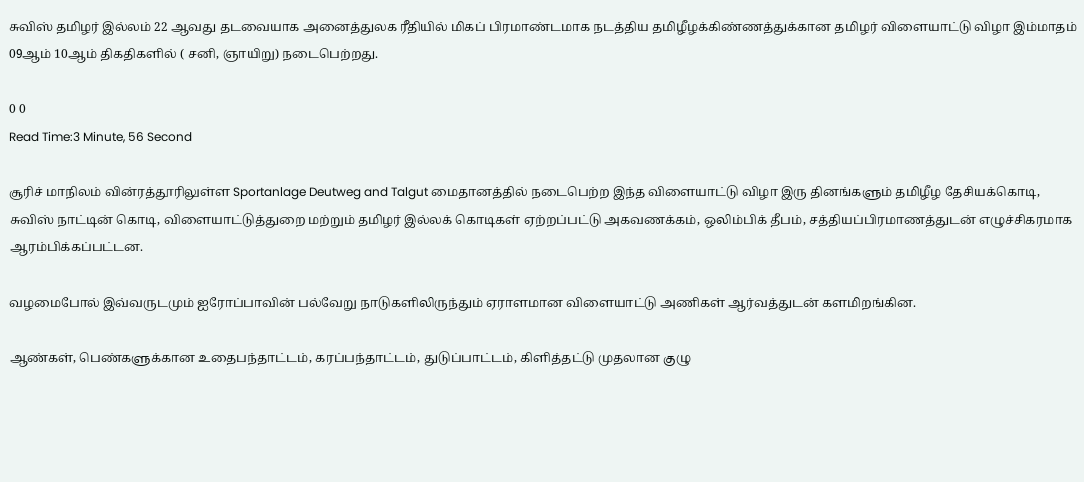சுவிஸ் தமிழர் இல்லம் 22 ஆவது தடவையாக அனைத்துலக ரீதியில் மிகப் பிரமாண்டமாக நடத்திய‌ தமிழீழக்கிண்ணத்துக்கான தமிழர் விளையாட்டு விழா இம்மாதம் 09ஆம் 10ஆம் திகதிகளில் ( சனி, ஞாயிறு) நடைபெற்றது.

0 0
Read Time:3 Minute, 56 Second

சூரிச் மாநிலம் வின்ரத்தூரிலுள்ள Sportanlage Deutweg and Talgut மைதானத்தில் நடைபெற்ற இந்த விளையாட்டு விழா இரு தினங்களும் தமிழீழ தேசியக்கொடி, சுவிஸ் நாட்டின் கொடி, விளையாட்டுத்துறை மற்றும் தமிழர் இல்லக் கொடிகள் ஏற்றப்பட்டு அகவணக்கம், ஒலிம்பிக் தீபம், சத்தியப்பிரமாணத்துடன் எழுச்சிகரமாக ஆரம்பிக்கப்பட்டன.

வழமைபோல் இவ்வருடமும் ஐரோப்பாவின் பல்வேறு நாடுகளிலிருந்தும் ஏராளமான விளையாட்டு அணிகள் ஆர்வத்துடன் களமிறங்கின.

ஆண்கள், பெண்களுக்கான உதைபந்தாட்டம், கரப்பந்தாட்டம், துடுப்பாட்டம், கிளித்தட்டு முதலான குழு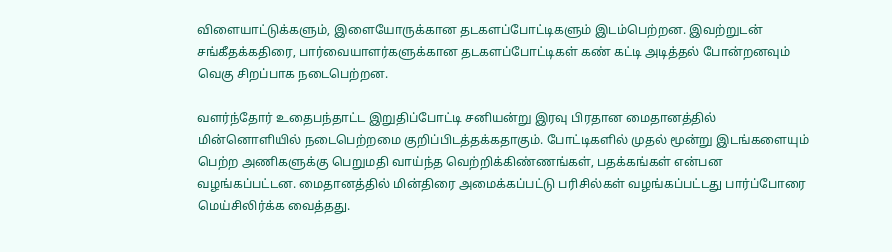விளையாட்டுக்களும், இளையோருக்கான‌ தடகளப்போட்டிகளும் இடம்பெற்றன. இவற்றுடன் சங்கீதக்கதிரை, பார்வையாளர்களுக்கான தடகளப்போட்டிகள் கண் கட்டி அடித்தல் போன்றனவும் வெகு சிறப்பாக நடைபெற்றன.

வளர்ந்தோர் உதைபந்தாட்ட‌ இறுதிப்போட்டி சனியன்று இரவு பிரதான மைதானத்தில் மின்னொளியில் நடைபெற்றமை குறிப்பிடத்தக்கதாகும். போட்டிகளில் முதல் மூன்று இடங்களையும் பெற்ற அணிகளுக்கு பெறுமதி வாய்ந்த வெற்றிக்கிண்ணங்கள், பதக்கங்கள் என்பன வழங்கப்பட்டன. மைதானத்தில் மின்திரை அமைக்கப்பட்டு பரிசில்கள் வழங்கப்பட்டது பார்ப்போரை மெய்சிலிர்க்க வைத்தது.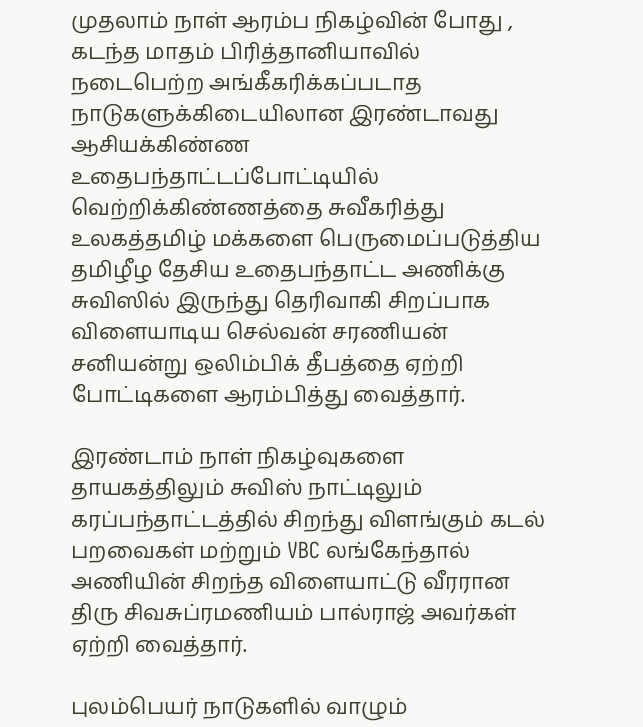முதலாம் நாள் ஆரம்ப நிகழ்வின் போது , கடந்த மாதம் பிரித்தானியாவில் நடைபெற்ற அங்கீகரிக்கப்படாத நாடுகளுக்கிடையிலான இரண்டாவது ஆசியக்கிண்ண உதைபந்தாட்டப்போட்டியில் வெற்றிக்கிண்ணத்தை சுவீகரித்து உலகத்தமிழ் மக்களை பெருமைப்படுத்திய தமிழீழ தேசிய உதைபந்தாட்ட அணிக்கு சுவிஸில் இருந்து தெரிவாகி சிறப்பாக விளையாடிய செல்வன் சரணியன் சனியன்று ஒலிம்பிக் தீபத்தை ஏற்றி போட்டிகளை ஆரம்பித்து வைத்தார்.

இரண்டாம் நாள் நிகழ்வுகளை தாயகத்திலும் சுவிஸ் நாட்டிலும் கரப்பந்தாட்டத்தில் சிறந்து விளங்கும் கடல் பறவைகள் மற்றும் VBC லங்கேந்தால் அணியின் சிறந்த விளையாட்டு வீரரான திரு சிவசுப்ரமணியம் பால்ராஜ் அவர்கள் ஏற்றி வைத்தார்.

புலம்பெயர் நாடுகளில் வாழும்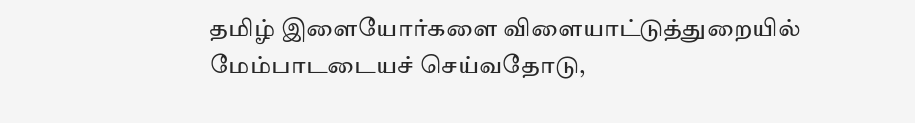தமிழ் இளையோர்களை விளையாட்டுத்துறையில் மேம்பாடடையச் செய்வதோடு,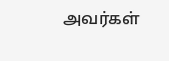அவர்கள்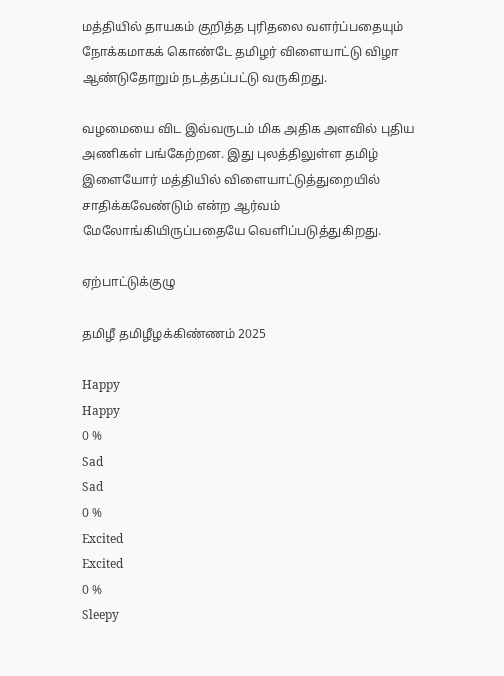மத்தியில் தாயகம் குறித்த புரிதலை வளர்ப்பதையும் நோக்கமாகக் கொண்டே தமிழர் விளையாட்டு விழா ஆண்டுதோறும் நடத்தப்பட்டு வருகிறது.

வழமையை விட இவ்வருடம் மிக அதிக அளவில் புதிய அணிகள் பங்கேற்றன. இது புலத்திலுள்ள தமிழ் இளையோர் மத்தியில் விளையாட்டுத்துறையில் சாதிக்கவேண்டும் என்ற ஆர்வம் மேலோங்கியிருப்பதையே வெளிப்படுத்துகிறது.

ஏற்பாட்டுக்குழு

தமிழீ தமிழீழக்கிண்ணம் 2025

Happy
Happy
0 %
Sad
Sad
0 %
Excited
Excited
0 %
Sleepy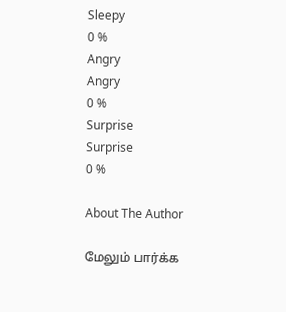Sleepy
0 %
Angry
Angry
0 %
Surprise
Surprise
0 %

About The Author

மேலும் பார்க்க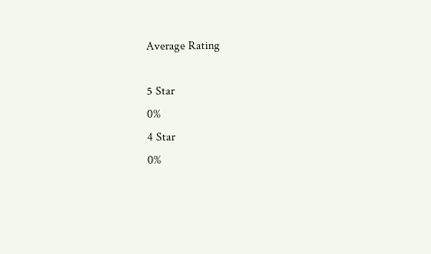Average Rating

5 Star
0%
4 Star
0%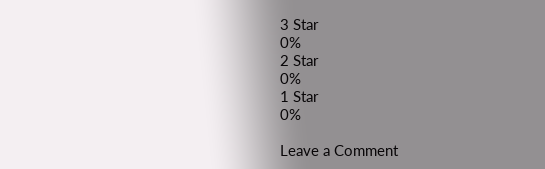3 Star
0%
2 Star
0%
1 Star
0%

Leave a Comment